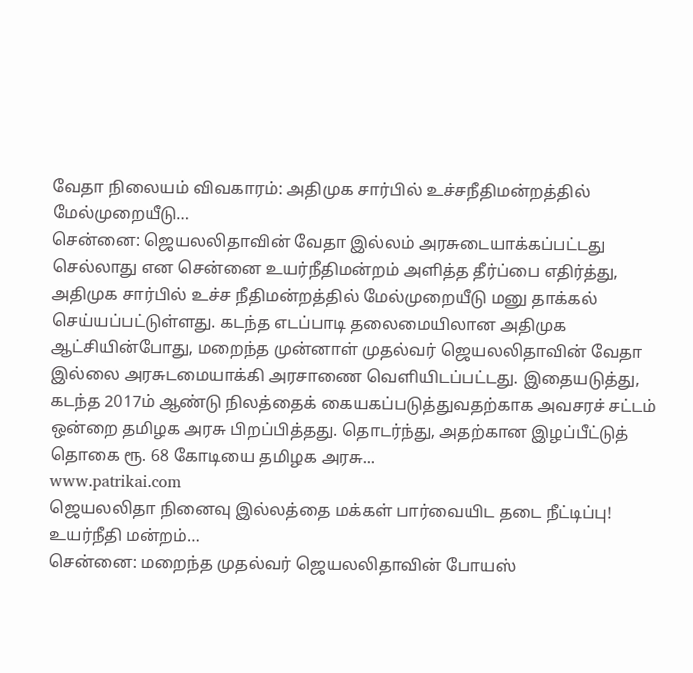வேதா நிலையம் விவகாரம்: அதிமுக சார்பில் உச்சநீதிமன்றத்தில் மேல்முறையீடு…
சென்னை: ஜெயலலிதாவின் வேதா இல்லம் அரசுடையாக்கப்பட்டது செல்லாது என சென்னை உயர்நீதிமன்றம் அளித்த தீர்ப்பை எதிர்த்து, அதிமுக சார்பில் உச்ச நீதிமன்றத்தில் மேல்முறையீடு மனு தாக்கல் செய்யப்பட்டுள்ளது. கடந்த எடப்பாடி தலைமையிலான அதிமுக ஆட்சியின்போது, மறைந்த முன்னாள் முதல்வர் ஜெயலலிதாவின் வேதா இல்லை அரசுடமையாக்கி அரசாணை வெளியிடப்பட்டது. இதையடுத்து, கடந்த 2017ம் ஆண்டு நிலத்தைக் கையகப்படுத்துவதற்காக அவசரச் சட்டம் ஒன்றை தமிழக அரசு பிறப்பித்தது. தொடர்ந்து, அதற்கான இழப்பீட்டுத் தொகை ரூ. 68 கோடியை தமிழக அரசு...
www.patrikai.com
ஜெயலலிதா நினைவு இல்லத்தை மக்கள் பார்வையிட தடை நீட்டிப்பு! உயர்நீதி மன்றம்…
சென்னை: மறைந்த முதல்வர் ஜெயலலிதாவின் போயஸ்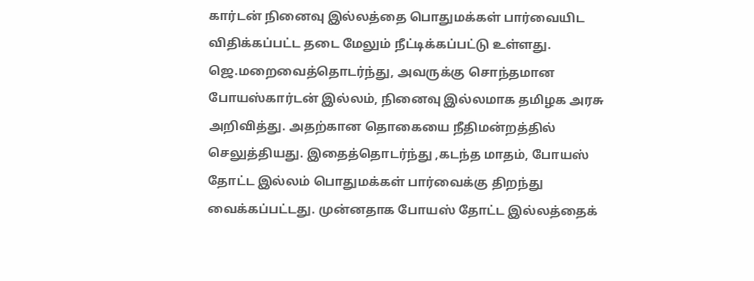கார்டன் நினைவு இல்லத்தை பொதுமக்கள் பார்வையிட விதிக்கப்பட்ட தடை மேலும் நீட்டிக்கப்பட்டு உள்ளது. ஜெ.மறைவைத்தொடர்ந்து, அவருக்கு சொந்தமான போயஸ்கார்டன் இல்லம், நினைவு இல்லமாக தமிழக அரசு அறிவித்து. அதற்கான தொகையை நீதிமன்றத்தில் செலுத்தியது. இதைத்தொடர்ந்து ,கடந்த மாதம், போயஸ் தோட்ட இல்லம் பொதுமக்கள் பார்வைக்கு திறந்து வைக்கப்பட்டது. முன்னதாக போயஸ் தோட்ட இல்லத்தைக்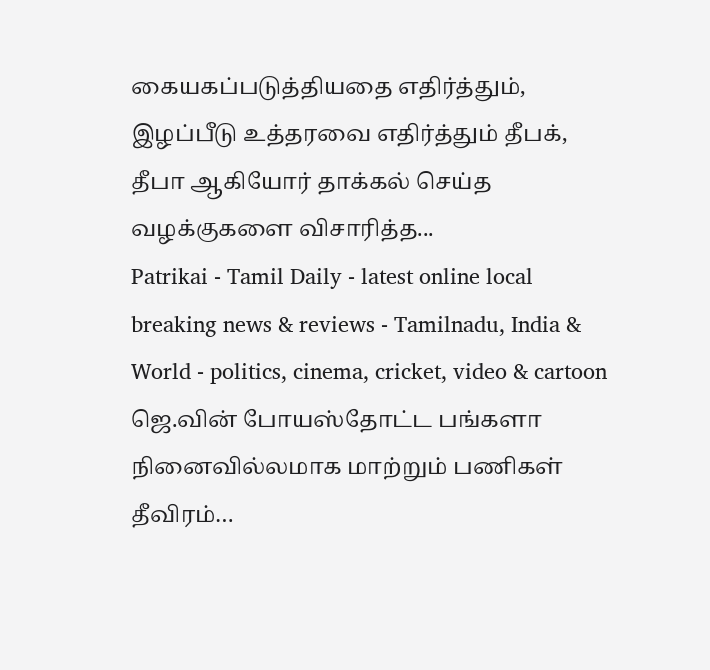கையகப்படுத்தியதை எதிர்த்தும், இழப்பீடு உத்தரவை எதிர்த்தும் தீபக், தீபா ஆகியோர் தாக்கல் செய்த வழக்குகளை விசாரித்த...
Patrikai - Tamil Daily - latest online local breaking news & reviews - Tamilnadu, India & World - politics, cinema, cricket, video & cartoon
ஜெ.வின் போயஸ்தோட்ட பங்களா நினைவில்லமாக மாற்றும் பணிகள் தீவிரம்…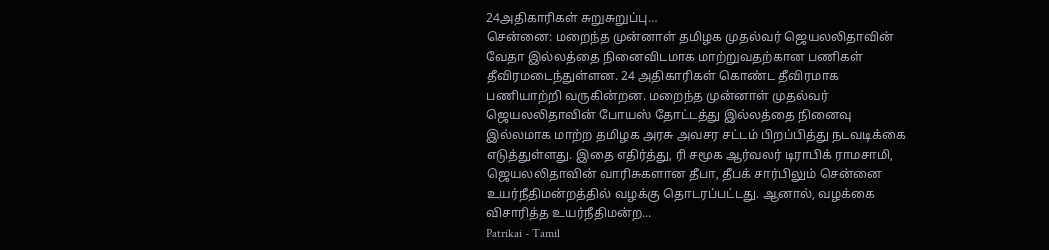24அதிகாரிகள் சுறுசுறுப்பு…
சென்னை: மறைந்த முன்னாள் தமிழக முதல்வர் ஜெயலலிதாவின் வேதா இல்லத்தை நினைவிடமாக மாற்றுவதற்கான பணிகள் தீவிரமடைந்துள்ளன. 24 அதிகாரிகள் கொண்ட தீவிரமாக பணியாற்றி வருகின்றன. மறைந்த முன்னாள் முதல்வர் ஜெயலலிதாவின் போயஸ் தோட்டத்து இல்லத்தை நினைவு இல்லமாக மாற்ற தமிழக அரசு அவசர சட்டம் பிறப்பித்து நடவடிக்கை எடுத்துள்ளது. இதை எதிர்த்து, ரி சமூக ஆர்வலர் டிராபிக் ராமசாமி, ஜெயலலிதாவின் வாரிசுகளான தீபா, தீபக் சார்பிலும் சென்னை உயர்நீதிமன்றத்தில் வழக்கு தொடரப்பட்டது. ஆனால், வழக்கை விசாரித்த உயர்நீதிமன்ற...
Patrikai - Tamil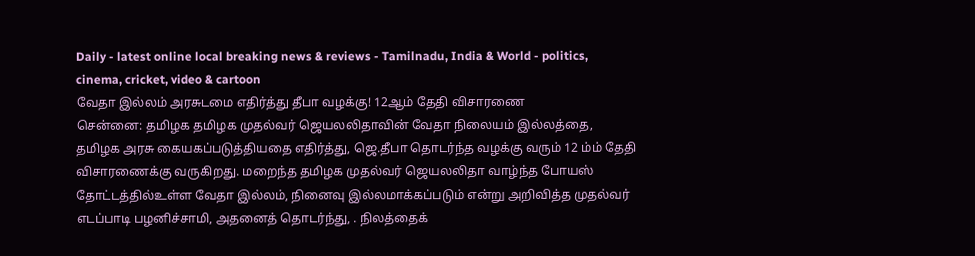Daily - latest online local breaking news & reviews - Tamilnadu, India & World - politics, cinema, cricket, video & cartoon
வேதா இல்லம் அரசுடமை எதிர்த்து தீபா வழக்கு! 12ஆம் தேதி விசாரணை
சென்னை: தமிழக தமிழக முதல்வர் ஜெயலலிதாவின் வேதா நிலையம் இல்லத்தை, தமிழக அரசு கையகப்படுத்தியதை எதிர்த்து, ஜெ.தீபா தொடர்ந்த வழக்கு வரும் 12 ம்ம் தேதி விசாரணைக்கு வருகிறது. மறைந்த தமிழக முதல்வர் ஜெயலலிதா வாழ்ந்த போயஸ் தோட்டத்தில்உள்ள வேதா இல்லம், நினைவு இல்லமாக்கப்படும் என்று அறிவித்த முதல்வர் எடப்பாடி பழனிச்சாமி, அதனைத் தொடர்ந்து, . நிலத்தைக்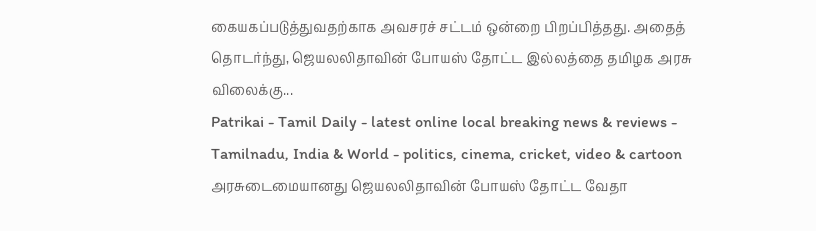கையகப்படுத்துவதற்காக அவசரச் சட்டம் ஒன்றை பிறப்பித்தது. அதைத் தொடர்ந்து, ஜெயலலிதாவின் போயஸ் தோட்ட இல்லத்தை தமிழக அரசு விலைக்கு...
Patrikai - Tamil Daily - latest online local breaking news & reviews - Tamilnadu, India & World - politics, cinema, cricket, video & cartoon
அரசுடைமையானது ஜெயலலிதாவின் போயஸ் தோட்ட வேதா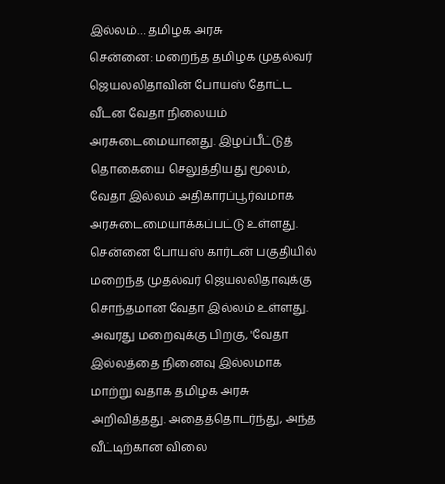இல்லம்… தமிழக அரசு
சென்னை: மறைந்த தமிழக முதல்வர் ஜெயலலிதாவின் போயஸ் தோட்ட வீடன வேதா நிலையம் அரசுடைமையானது. இழப்பீட்டுத் தொகையை செலுத்தியது மூலம், வேதா இல்லம் அதிகாரப்பூர்வமாக அரசுடைமையாக்கப்பட்டு உள்ளது. சென்னை போயஸ் கார்டன் பகுதியில் மறைந்த முதல்வர் ஜெயலலிதாவுக்கு சொந்தமான வேதா இல்லம் உள்ளது. அவரது மறைவுக்கு பிறகு, 'வேதா இல்லத்தை நினைவு இல்லமாக மாற்று வதாக தமிழக அரசு அறிவித்தது. அதைத்தொடர்ந்து, அந்த வீட்டிற்கான விலை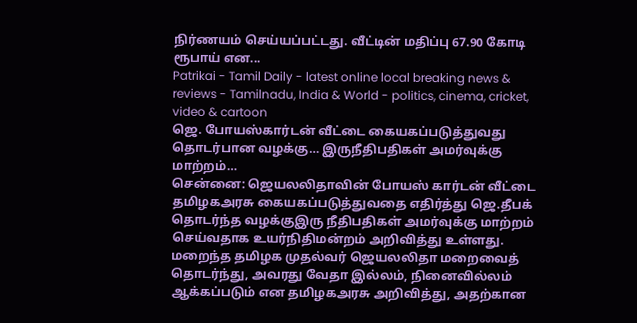நிர்ணயம் செய்யப்பட்டது. வீட்டின் மதிப்பு 67.90 கோடி ரூபாய் என...
Patrikai - Tamil Daily - latest online local breaking news & reviews - Tamilnadu, India & World - politics, cinema, cricket, video & cartoon
ஜெ. போயஸ்கார்டன் வீட்டை கையகப்படுத்துவது தொடர்பான வழக்கு… இருநீதிபதிகள் அமர்வுக்கு மாற்றம்…
சென்னை: ஜெயலலிதாவின் போயஸ் கார்டன் வீட்டை தமிழகஅரசு கையகப்படுத்துவதை எதிர்த்து ஜெ.தீபக் தொடர்ந்த வழக்குஇரு நீதிபதிகள் அமர்வுக்கு மாற்றம் செய்வதாக உயர்நிதிமன்றம் அறிவித்து உள்ளது. மறைந்த தமிழக முதல்வர் ஜெயலலிதா மறைவைத் தொடர்ந்து, அவரது வேதா இல்லம், நினைவில்லம் ஆக்கப்படும் என தமிழகஅரசு அறிவித்து, அதற்கான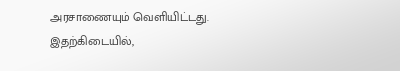அரசாணையும் வெளியிட்டது. இதற்கிடையில்,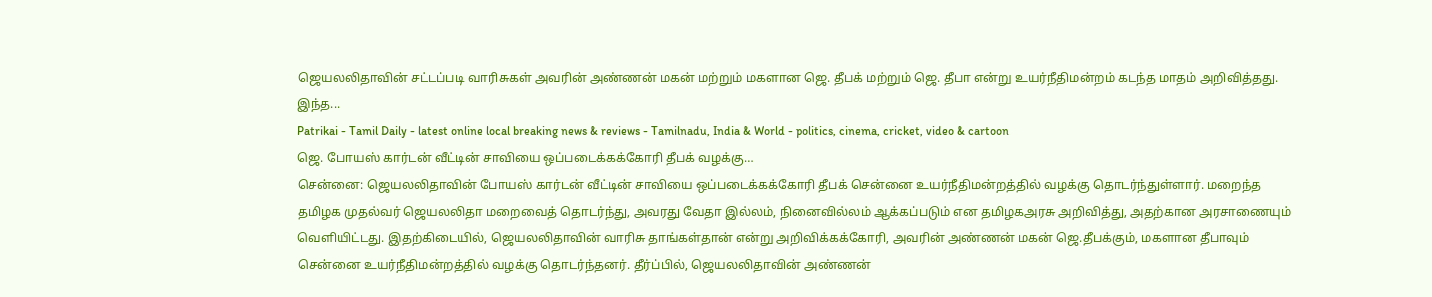ஜெயலலிதாவின் சட்டப்படி வாரிசுகள் அவரின் அண்ணன் மகன் மற்றும் மகளான ஜெ. தீபக் மற்றும் ஜெ. தீபா என்று உயர்நீதிமன்றம் கடந்த மாதம் அறிவித்தது. இந்த...
Patrikai - Tamil Daily - latest online local breaking news & reviews - Tamilnadu, India & World - politics, cinema, cricket, video & cartoon
ஜெ. போயஸ் கார்டன் வீட்டின் சாவியை ஒப்படைக்கக்கோரி தீபக் வழக்கு…
சென்னை: ஜெயலலிதாவின் போயஸ் கார்டன் வீட்டின் சாவியை ஒப்படைக்கக்கோரி தீபக் சென்னை உயர்நீதிமன்றத்தில் வழக்கு தொடர்ந்துள்ளார். மறைந்த தமிழக முதல்வர் ஜெயலலிதா மறைவைத் தொடர்ந்து, அவரது வேதா இல்லம், நினைவில்லம் ஆக்கப்படும் என தமிழகஅரசு அறிவித்து, அதற்கான அரசாணையும் வெளியிட்டது. இதற்கிடையில், ஜெயலலிதாவின் வாரிசு தாங்கள்தான் என்று அறிவிக்கக்கோரி, அவரின் அண்ணன் மகன் ஜெ.தீபக்கும், மகளான தீபாவும் சென்னை உயர்நீதிமன்றத்தில் வழக்கு தொடர்ந்தனர். தீர்ப்பில், ஜெயலலிதாவின் அண்ணன்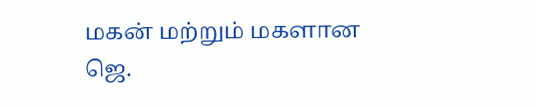மகன் மற்றும் மகளான ஜெ.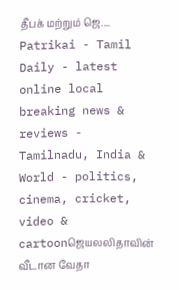தீபக் மற்றும் ஜெ....
Patrikai - Tamil Daily - latest online local breaking news & reviews - Tamilnadu, India & World - politics, cinema, cricket, video & cartoonஜெயலலிதாவின் வீடான வேதா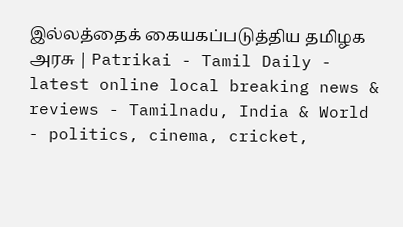இல்லத்தைக் கையகப்படுத்திய தமிழக அரசு | Patrikai - Tamil Daily - latest online local breaking news & reviews - Tamilnadu, India & World - politics, cinema, cricket,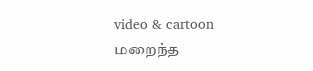video & cartoon
மறைந்த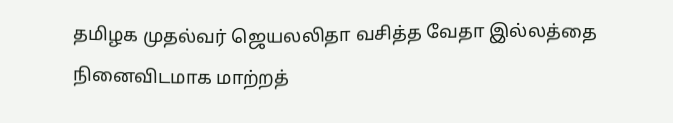தமிழக முதல்வர் ஜெயலலிதா வசித்த வேதா இல்லத்தை நினைவிடமாக மாற்றத்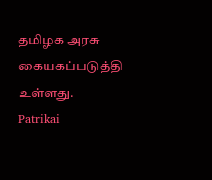தமிழக அரசு கையகப்படுத்தி உள்ளது.
Patrikai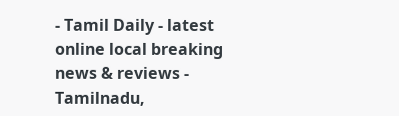- Tamil Daily - latest online local breaking news & reviews - Tamilnadu,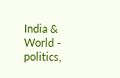India & World - politics,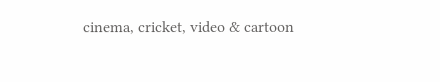cinema, cricket, video & cartoon